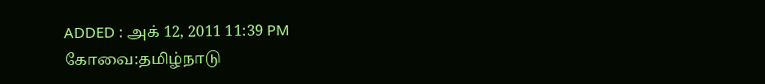ADDED : அக் 12, 2011 11:39 PM
கோவை:தமிழ்நாடு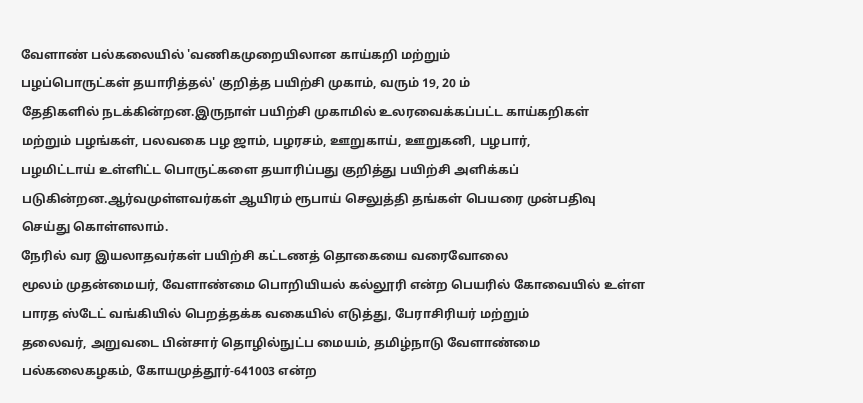வேளாண் பல்கலையில் 'வணிகமுறையிலான காய்கறி மற்றும்
பழப்பொருட்கள் தயாரித்தல்' குறித்த பயிற்சி முகாம், வரும் 19, 20 ம்
தேதிகளில் நடக்கின்றன.இருநாள் பயிற்சி முகாமில் உலரவைக்கப்பட்ட காய்கறிகள்
மற்றும் பழங்கள், பலவகை பழ ஜாம், பழரசம், ஊறுகாய், ஊறுகனி, பழபார்,
பழமிட்டாய் உள்ளிட்ட பொருட்களை தயாரிப்பது குறித்து பயிற்சி அளிக்கப்
படுகின்றன.ஆர்வமுள்ளவர்கள் ஆயிரம் ரூபாய் செலுத்தி தங்கள் பெயரை முன்பதிவு
செய்து கொள்ளலாம்.
நேரில் வர இயலாதவர்கள் பயிற்சி கட்டணத் தொகையை வரைவோலை
மூலம் முதன்மையர், வேளாண்மை பொறியியல் கல்லூரி என்ற பெயரில் கோவையில் உள்ள
பாரத ஸ்டேட் வங்கியில் பெறத்தக்க வகையில் எடுத்து, பேராசிரியர் மற்றும்
தலைவர், அறுவடை பின்சார் தொழில்நுட்ப மையம், தமிழ்நாடு வேளாண்மை
பல்கலைகழகம், கோயமுத்தூர்-641003 என்ற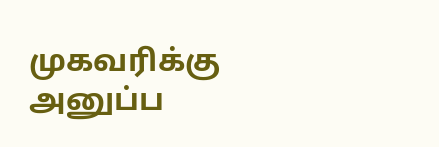முகவரிக்கு அனுப்ப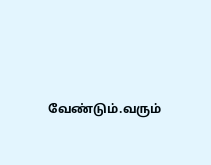வேண்டும்.வரும்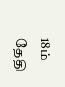18ம் தேதி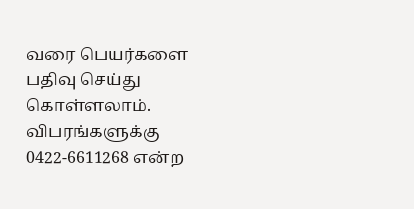வரை பெயர்களை பதிவு செய்து கொள்ளலாம். விபரங்களுக்கு
0422-6611268 என்ற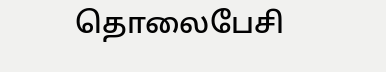தொலைபேசி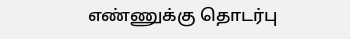எண்ணுக்கு தொடர்பு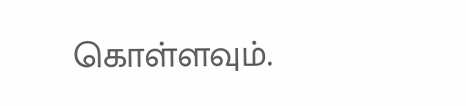கொள்ளவும்.